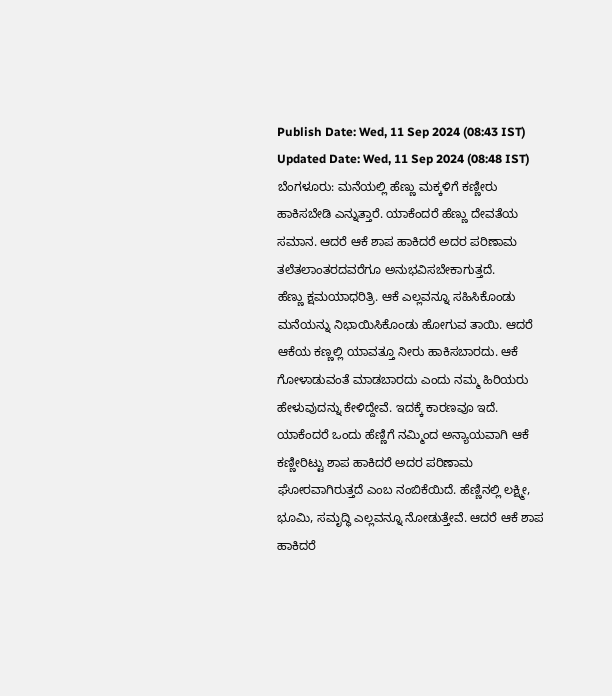Publish Date: Wed, 11 Sep 2024 (08:43 IST)
Updated Date: Wed, 11 Sep 2024 (08:48 IST)
ಬೆಂಗಳೂರು: ಮನೆಯಲ್ಲಿ ಹೆಣ್ಣು ಮಕ್ಕಳಿಗೆ ಕಣ್ಣೀರು ಹಾಕಿಸಬೇಡಿ ಎನ್ನುತ್ತಾರೆ. ಯಾಕೆಂದರೆ ಹೆಣ್ಣು ದೇವತೆಯ ಸಮಾನ. ಆದರೆ ಆಕೆ ಶಾಪ ಹಾಕಿದರೆ ಅದರ ಪರಿಣಾಮ ತಲೆತಲಾಂತರದವರೆಗೂ ಅನುಭವಿಸಬೇಕಾಗುತ್ತದೆ.
ಹೆಣ್ಣು ಕ್ಷಮಯಾಧರಿತ್ರಿ. ಆಕೆ ಎಲ್ಲವನ್ನೂ ಸಹಿಸಿಕೊಂಡು ಮನೆಯನ್ನು ನಿಭಾಯಿಸಿಕೊಂಡು ಹೋಗುವ ತಾಯಿ. ಆದರೆ ಆಕೆಯ ಕಣ್ಣಲ್ಲಿ ಯಾವತ್ತೂ ನೀರು ಹಾಕಿಸಬಾರದು. ಆಕೆ ಗೋಳಾಡುವಂತೆ ಮಾಡಬಾರದು ಎಂದು ನಮ್ಮ ಹಿರಿಯರು ಹೇಳುವುದನ್ನು ಕೇಳಿದ್ದೇವೆ. ಇದಕ್ಕೆ ಕಾರಣವೂ ಇದೆ.
ಯಾಕೆಂದರೆ ಒಂದು ಹೆಣ್ಣಿಗೆ ನಮ್ಮಿಂದ ಅನ್ಯಾಯವಾಗಿ ಆಕೆ ಕಣ್ಣೀರಿಟ್ಟು ಶಾಪ ಹಾಕಿದರೆ ಅದರ ಪರಿಣಾಮ ಘೋರವಾಗಿರುತ್ತದೆ ಎಂಬ ನಂಬಿಕೆಯಿದೆ. ಹೆಣ್ಣಿನಲ್ಲಿ ಲಕ್ಷ್ಮೀ, ಭೂಮಿ, ಸಮೃದ್ಧಿ ಎಲ್ಲವನ್ನೂ ನೋಡುತ್ತೇವೆ. ಆದರೆ ಆಕೆ ಶಾಪ ಹಾಕಿದರೆ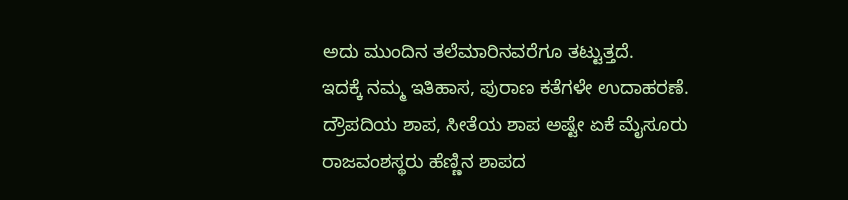ಅದು ಮುಂದಿನ ತಲೆಮಾರಿನವರೆಗೂ ತಟ್ಟುತ್ತದೆ.
ಇದಕ್ಕೆ ನಮ್ಮ ಇತಿಹಾಸ, ಪುರಾಣ ಕತೆಗಳೇ ಉದಾಹರಣೆ. ದ್ರೌಪದಿಯ ಶಾಪ, ಸೀತೆಯ ಶಾಪ ಅಷ್ಟೇ ಏಕೆ ಮೈಸೂರು ರಾಜವಂಶಸ್ಥರು ಹೆಣ್ಣಿನ ಶಾಪದ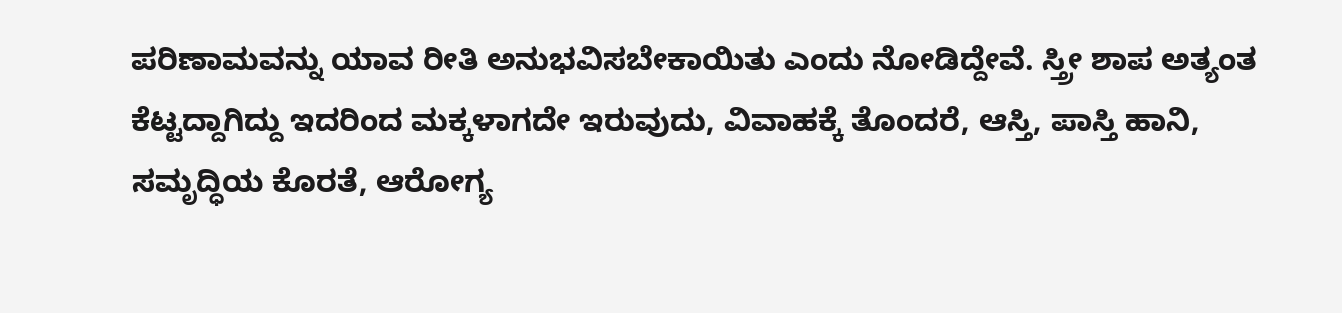ಪರಿಣಾಮವನ್ನು ಯಾವ ರೀತಿ ಅನುಭವಿಸಬೇಕಾಯಿತು ಎಂದು ನೋಡಿದ್ದೇವೆ. ಸ್ತ್ರೀ ಶಾಪ ಅತ್ಯಂತ ಕೆಟ್ಟದ್ದಾಗಿದ್ದು ಇದರಿಂದ ಮಕ್ಕಳಾಗದೇ ಇರುವುದು, ವಿವಾಹಕ್ಕೆ ತೊಂದರೆ, ಆಸ್ತಿ, ಪಾಸ್ತಿ ಹಾನಿ, ಸಮೃದ್ಧಿಯ ಕೊರತೆ, ಆರೋಗ್ಯ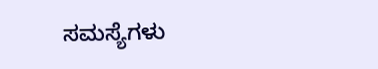ಸಮಸ್ಯೆಗಳು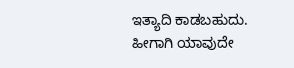ಇತ್ಯಾದಿ ಕಾಡಬಹುದು. ಹೀಗಾಗಿ ಯಾವುದೇ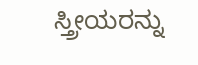ಸ್ತ್ರೀಯರನ್ನು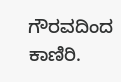ಗೌರವದಿಂದ ಕಾಣಿರಿ.